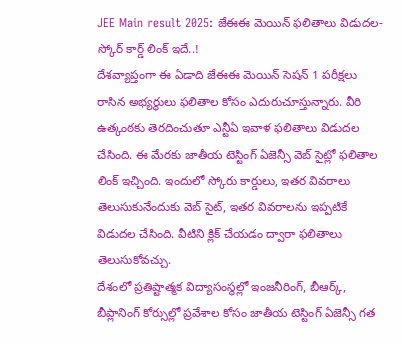JEE Main result 2025: జేఈఈ మెయిన్ ఫలితాలు విడుదల-స్కోర్ కార్డ్ లింక్ ఇదే..!
దేశవ్యాప్తంగా ఈ ఏడాది జేఈఈ మెయిన్ సెషన్ 1 పరీక్షలు రాసిన అభ్యర్ధులు ఫలితాల కోసం ఎదురుచూస్తున్నారు. వీరి ఉత్కంఠకు తెరదించుతూ ఎన్టీఏ ఇవాళ ఫలితాలు విడుదల చేసింది. ఈ మేరకు జాతీయ టెస్టింగ్ ఏజెన్సీ వెబ్ సైట్లో ఫలితాల లింక్ ఇచ్చింది. ఇందులో స్కోరు కార్డులు, ఇతర వివరాలు తెలుసుకునేందుకు వెబ్ సైట్, ఇతర వివరాలను ఇప్పటికే విడుదల చేసింది. వీటిని క్లిక్ చేయడం ద్వారా ఫలితాలు తెలుసుకోవచ్చు.
దేశంలో ప్రతిష్టాత్మక విద్యాసంస్థల్లో ఇంజనీరింగ్, బీఆర్క్, బీప్లానింగ్ కోర్సుల్లో ప్రవేశాల కోసం జాతీయ టెస్టింగ్ ఏజెన్సీ గత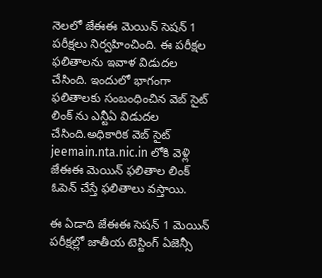నెలలో జేఈఈ మెయిన్ సెషన్ 1 పరీక్షలు నిర్వహించింది. ఈ పరీక్షల ఫలితాలను ఇవాళ విడుదల చేసింది. ఇందులో భాగంగా ఫలితాలకు సంబంధించిన వెబ్ సైట్ లింక్ ను ఎన్టీఏ విడుదల చేసింది.అధికారిక వెబ్ సైట్ jeemain.nta.nic.in లోకి వెళ్లి జేఈఈ మెయిన్ ఫలితాల లింక్ ఓపెన్ చేస్తే ఫలితాలు వస్తాయి.

ఈ ఏడాది జేఈఈ సెషన్ 1 మెయిన్ పరీక్షల్లో జాతీయ టెస్టింగ్ ఏజెన్సీ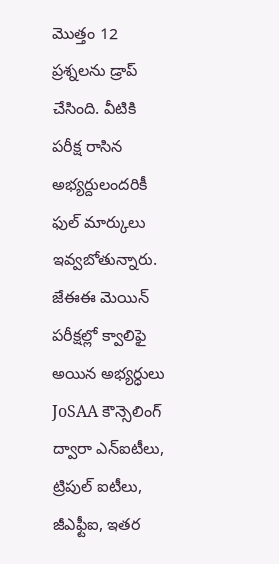మొత్తం 12 ప్రశ్నలను డ్రాప్ చేసింది. వీటికి పరీక్ష రాసిన అభ్యర్దులందరికీ ఫుల్ మార్కులు ఇవ్వబోతున్నారు. జేఈఈ మెయిన్ పరీక్షల్లో క్వాలిఫై అయిన అభ్యర్ధులు JoSAA కౌన్సెలింగ్ ద్వారా ఎన్ఐటీలు, ట్రిపుల్ ఐటీలు, జీఎఫ్టీఐ, ఇతర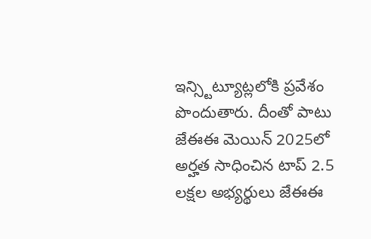ఇన్స్టిట్యూట్లలోకి ప్రవేశం పొందుతారు. దీంతో పాటు జేఈఈ మెయిన్ 2025లో అర్హత సాధించిన టాప్ 2.5 లక్షల అభ్యర్థులు జేఈఈ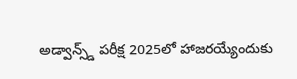అడ్వాన్స్డ్ పరీక్ష 2025లో హాజరయ్యేందుకు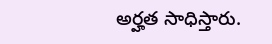అర్హత సాధిస్తారు.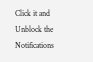Click it and Unblock the Notifications